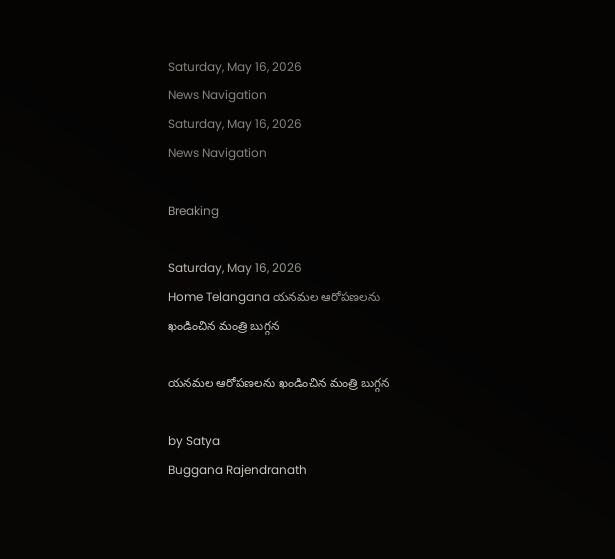Saturday, May 16, 2026
News Navigation
Saturday, May 16, 2026
News Navigation

Breaking

Saturday, May 16, 2026
Home Telangana యనమల ఆరోపణలను ఖండించిన మంత్రి బుగ్గన

యనమల ఆరోపణలను ఖండించిన మంత్రి బుగ్గన

by Satya
Buggana Rajendranath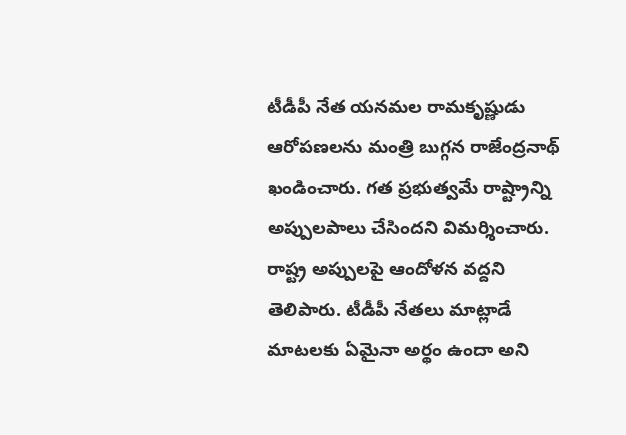టీడీపీ నేత యనమల రామకృష్ణుడు ఆరోపణలను మంత్రి బుగ్గన రాజేంద్రనాథ్‌ ఖండించారు. గత ప్రభుత్వమే రాష్ట్రాన్ని అప్పులపాలు చేసిందని విమర్శించారు. రాష్ట్ర అప్పులపై ఆందోళన వద్దని తెలిపారు. టీడీపీ నేతలు మాట్లాడే మాటలకు ఏమైనా అర్థం ఉందా అని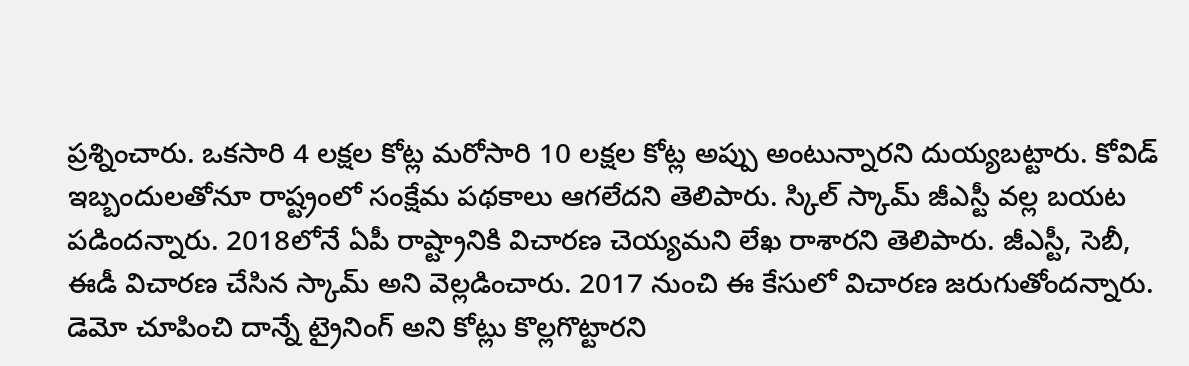ప్రశ్నించారు. ఒకసారి 4 లక్షల కోట్ల మరోసారి 10 లక్షల కోట్ల అప్పు అంటున్నారని దుయ్యబట్టారు. కోవిడ్‌ ఇబ్బందులతోనూ రాష్ట్రంలో సంక్షేమ పథకాలు ఆగలేదని తెలిపారు. స్కిల్ స్కామ్‌ జీఎస్టీ వల్ల బయట పడిందన్నారు. 2018లోనే ఏపీ రాష్ట్రానికి విచారణ చెయ్యమని లేఖ రాశారని తెలిపారు. జీఎస్టీ, సెబీ, ఈడీ విచారణ చేసిన స్కామ్‌ అని వెల్లడించారు. 2017 నుంచి ఈ కేసులో విచారణ జరుగుతోందన్నారు. డెమో చూపించి దాన్నే ట్రైనింగ్ అని కోట్లు కొల్లగొట్టారని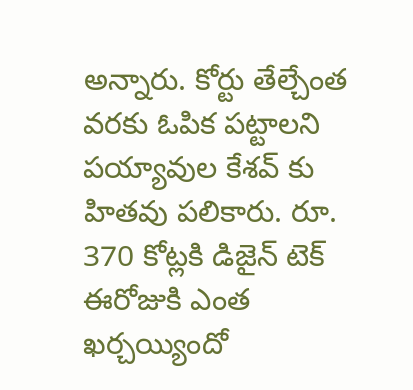అన్నారు. కోర్టు తేల్చేంత వరకు ఓపిక పట్టాలని పయ్యావుల కేశవ్ కు హితవు పలికారు. రూ. 370 కోట్లకి డిజైన్ టెక్ ఈరోజుకి ఎంత ఖర్చయ్యిందో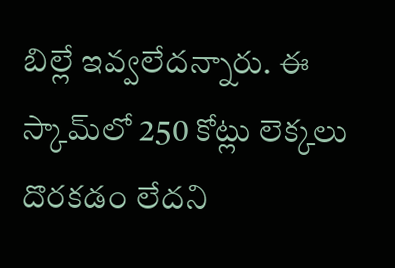బిల్లే ఇవ్వలేదన్నారు. ఈ స్కామ్‌లో 250 కోట్లు లెక్కలు దొరకడం లేదని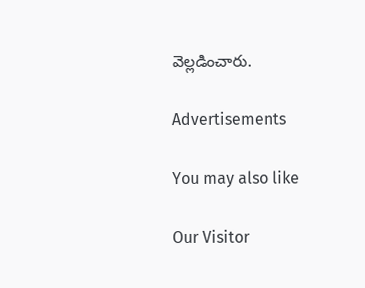వెల్లడించారు.

Advertisements

You may also like

Our Visitor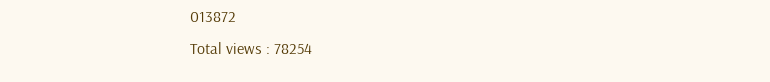013872
Total views : 78254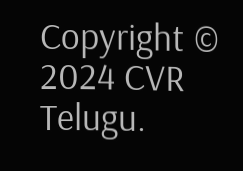Copyright © 2024 CVR Telugu.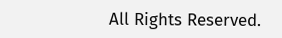All Rights Reserved.